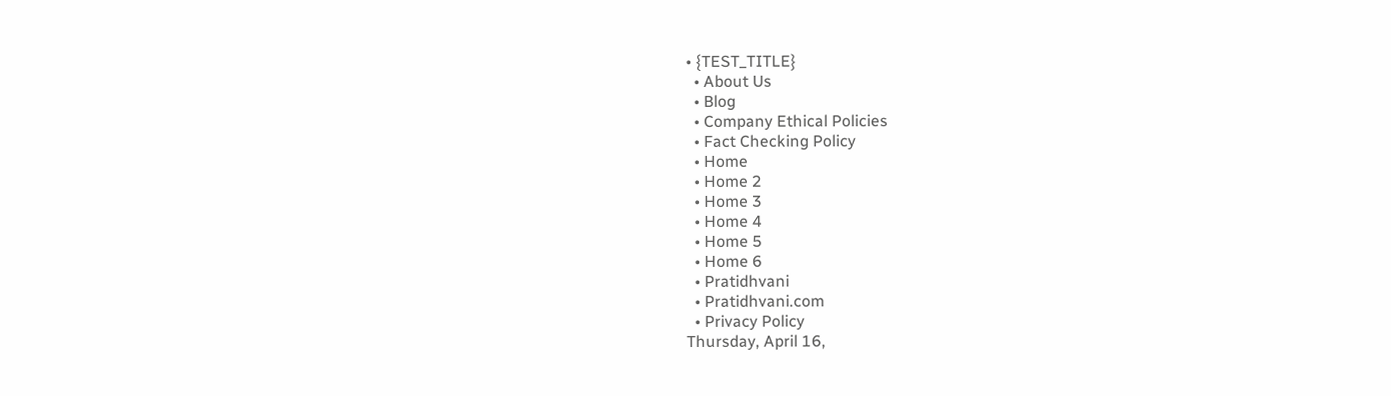• {TEST_TITLE}
  • About Us
  • Blog
  • Company Ethical Policies
  • Fact Checking Policy
  • Home
  • Home 2
  • Home 3
  • Home 4
  • Home 5
  • Home 6
  • Pratidhvani
  • Pratidhvani.com
  • Privacy Policy
Thursday, April 16,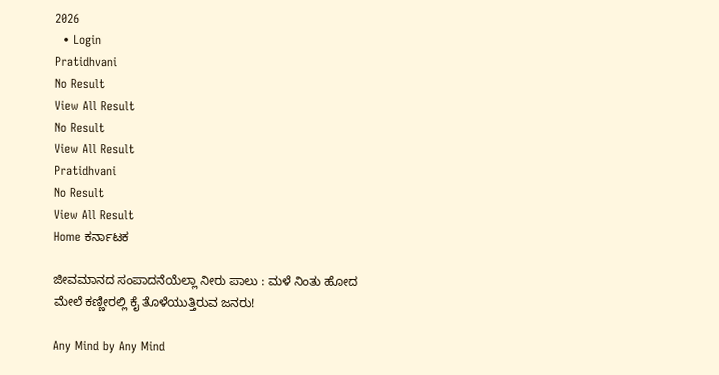2026
  • Login
Pratidhvani
No Result
View All Result
No Result
View All Result
Pratidhvani
No Result
View All Result
Home ಕರ್ನಾಟಕ

ಜೀವಮಾನದ ಸಂಪಾದನೆಯೆಲ್ಲಾ ನೀರು ಪಾಲು : ಮಳೆ ನಿಂತು‌ ಹೋದ ಮೇಲೆ ಕಣ್ಣೀರಲ್ಲಿ ಕೈ ತೊಳೆಯುತ್ತಿರುವ ಜನರು!

Any Mind by Any Mind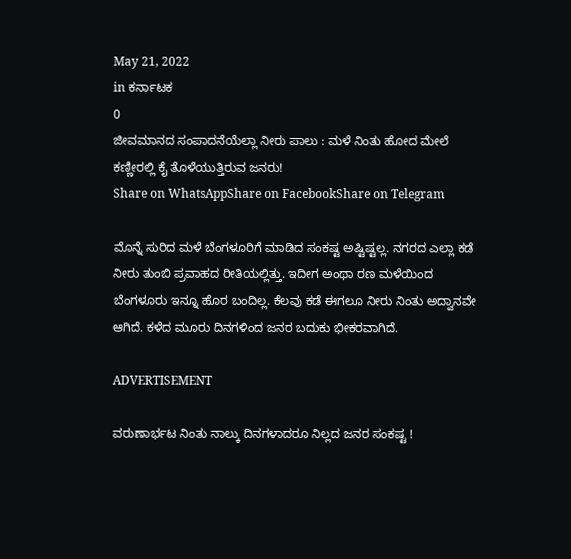May 21, 2022
in ಕರ್ನಾಟಕ
0
ಜೀವಮಾನದ ಸಂಪಾದನೆಯೆಲ್ಲಾ ನೀರು ಪಾಲು : ಮಳೆ ನಿಂತು‌ ಹೋದ ಮೇಲೆ ಕಣ್ಣೀರಲ್ಲಿ ಕೈ ತೊಳೆಯುತ್ತಿರುವ ಜನರು!
Share on WhatsAppShare on FacebookShare on Telegram

ಮೊನ್ನೆ ಸುರಿದ ಮಳೆ ಬೆಂಗಳೂರಿಗೆ ಮಾಡಿದ ಸಂಕಷ್ಟ ಅಷ್ಟಿಷ್ಟಲ್ಲ. ನಗರದ ಎಲ್ಲಾ ಕಡೆ ನೀರು ತುಂಬಿ ಪ್ರವಾಹದ ರೀತಿಯಲ್ಲಿತ್ತು. ಇದೀಗ ಅಂಥಾ ರಣ ಮಳೆಯಿಂದ ಬೆಂಗಳೂರು ಇನ್ನೂ ಹೊರ ಬಂದಿಲ್ಲ. ಕೆಲವು ಕಡೆ ಈಗಲೂ ನೀರು ನಿಂತು ಅದ್ವಾನವೇ ಆಗಿದೆ. ಕಳೆದ ಮೂರು ದಿನಗಳಿಂದ ಜನರ ಬದುಕು ಭೀಕರವಾಗಿದೆ.

ADVERTISEMENT

ವರುಣಾರ್ಭಟ ನಿಂತು ನಾಲ್ಕು ದಿನಗಳಾದರೂ ನಿಲ್ಲದ ಜನರ ಸಂಕಷ್ಟ !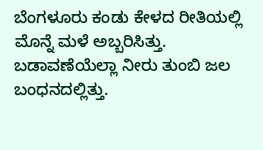ಬೆಂಗಳೂರು ಕಂಡು ಕೇಳದ ರೀತಿಯಲ್ಲಿ ಮೊನ್ನೆ ಮಳೆ ಅಬ್ಬರಿಸಿತ್ತು. ಬಡಾವಣೆಯೆಲ್ಲಾ ನೀರು ತುಂಬಿ ಜಲ ಬಂಧನದಲ್ಲಿತ್ತು.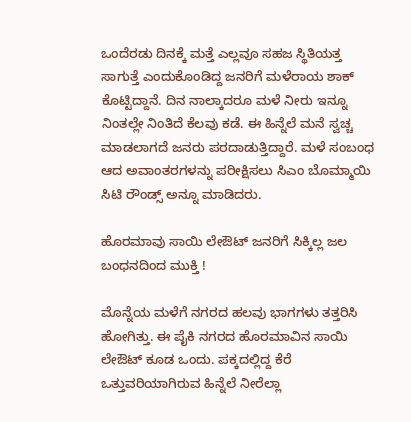ಒಂದೆರಡು ದಿನಕ್ಕೆ ಮತ್ತೆ ಎಲ್ಲವೂ ಸಹಜ ಸ್ಥಿತಿಯತ್ತ ಸಾಗುತ್ತೆ ಎಂದುಕೊಂಡಿದ್ದ ಜನರಿಗೆ ಮಳೆರಾಯ ಶಾಕ್ ಕೊಟ್ಟಿದ್ದಾನೆ. ದಿನ ನಾಲ್ಕಾದರೂ ಮಳೆ ನೀರು ಇನ್ನೂ ನಿಂತಲ್ಲೇ ನಿಂತಿದೆ ಕೆಲವು ಕಡೆ. ಈ ಹಿನ್ನೆಲೆ ಮನೆ ಸ್ವಚ್ಚ ಮಾಡಲಾಗದೆ ಜನರು ಪರದಾಡುತ್ತಿದ್ದಾರೆ. ಮಳೆ ಸಂಬಂಧ ಆದ ಅವಾಂತರಗಳನ್ನು ಪರೀಕ್ಷಿಸಲು ಸಿಎಂ ಬೊಮ್ಮಾಯಿ ಸಿಟಿ ರೌಂಡ್ಸ್ ಅನ್ನೂ ಮಾಡಿದರು.

ಹೊರಮಾವು ಸಾಯಿ ಲೇಔಟ್ ಜನರಿಗೆ ಸಿಕ್ಕಿಲ್ಲ ಜಲ ಬಂಧನದಿಂದ ಮುಕ್ತಿ !

ಮೊನ್ನೆಯ ಮಳೆಗೆ ನಗರದ ಹಲವು ಭಾಗಗಳು ತತ್ತರಿಸಿ ಹೋಗಿತ್ತು. ಈ ಪೈಕಿ ನಗರದ ಹೊರಮಾವಿನ ಸಾಯಿ ಲೇಔಟ್ ಕೂಡ ಒಂದು. ಪಕ್ಕದಲ್ಲಿದ್ದ ಕೆರೆ ಒತ್ತುವರಿಯಾಗಿರುವ ಹಿನ್ನೆಲೆ ನೀರೆಲ್ಲಾ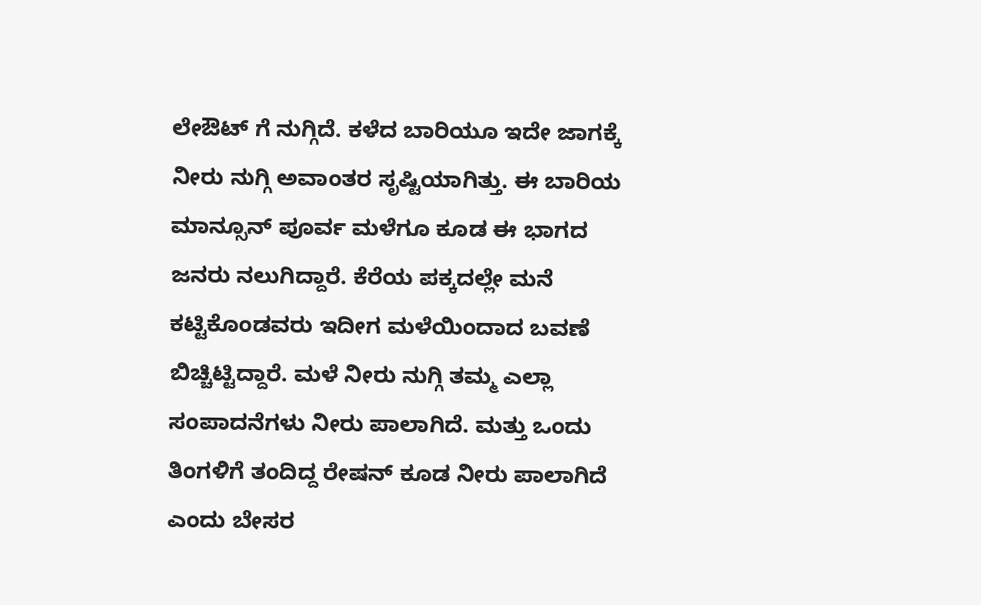ಲೇಔಟ್ ಗೆ ನುಗ್ಗಿದೆ. ಕಳೆದ ಬಾರಿಯೂ ಇದೇ ಜಾಗಕ್ಕೆ ನೀರು ನುಗ್ಗಿ ಅವಾಂತರ ಸೃಷ್ಟಿಯಾಗಿತ್ತು‌. ಈ ಬಾರಿಯ ಮಾನ್ಸೂನ್ ಪೂರ್ವ ಮಳೆಗೂ ಕೂಡ ಈ ಭಾಗದ ಜನರು ನಲುಗಿದ್ದಾರೆ. ಕೆರೆಯ ಪಕ್ಕದಲ್ಲೇ ಮನೆ ಕಟ್ಟಿಕೊಂಡವರು ಇದೀಗ ಮಳೆಯಿಂದಾದ ಬವಣೆ ಬಿಚ್ಚಿಟ್ಟಿದ್ದಾರೆ. ಮಳೆ ನೀರು ನುಗ್ಗಿ ತಮ್ಮ ಎಲ್ಲಾ ಸಂಪಾದನೆಗಳು ನೀರು ಪಾಲಾಗಿದೆ. ಮತ್ತು ಒಂದು ತಿಂಗಳಿಗೆ ತಂದಿದ್ದ ರೇಷನ್ ಕೂಡ ನೀರು ಪಾಲಾಗಿದೆ ಎಂದು ಬೇಸರ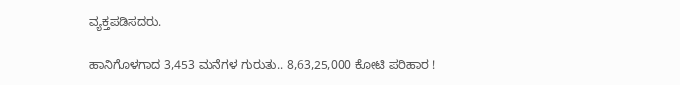ವ್ಯಕ್ತಪಡಿಸದರು.

ಹಾನಿಗೊಳಗಾದ 3,453 ಮನೆಗಳ ಗುರುತು.. 8,63,25,000 ಕೋಟಿ ಪರಿಹಾರ !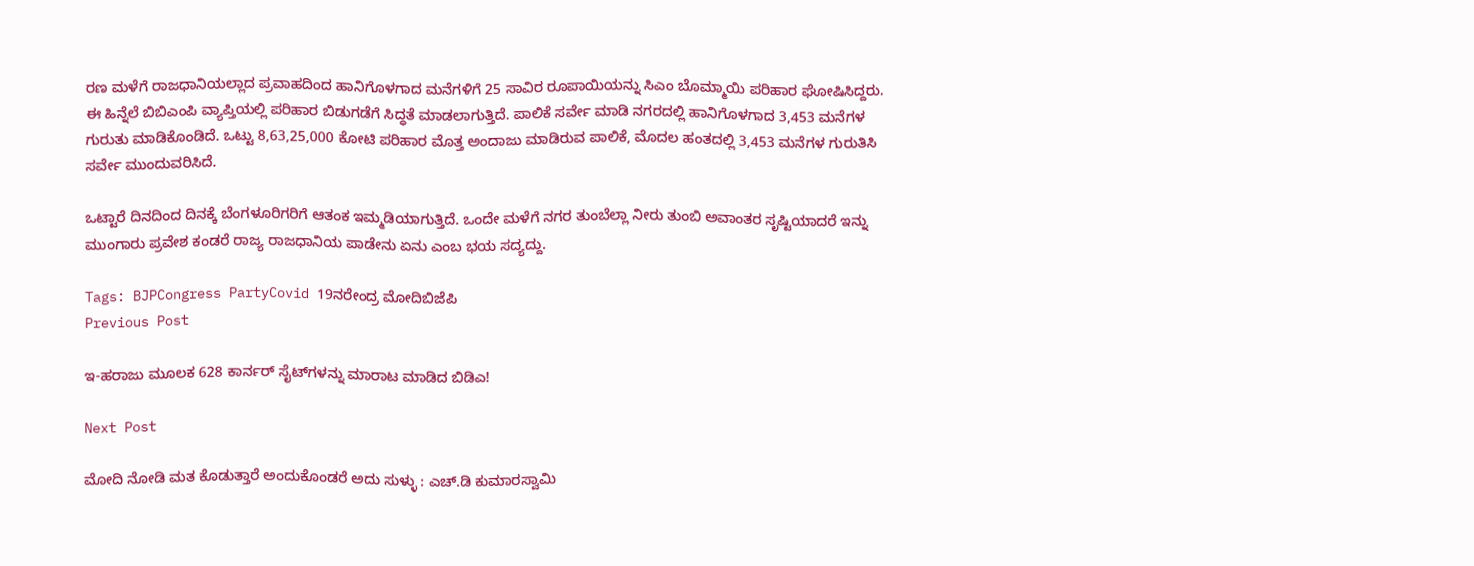ರಣ ಮಳೆಗೆ ರಾಜಧಾನಿಯಲ್ಲಾದ ಪ್ರವಾಹದಿಂದ ಹಾನಿಗೊಳಗಾದ ಮನೆಗಳಿಗೆ 25 ಸಾವಿರ ರೂಪಾಯಿಯನ್ನು ಸಿಎಂ ಬೊಮ್ಮಾಯಿ ಪರಿಹಾರ ಘೋಷಿಸಿದ್ದರು. ಈ ಹಿನ್ನೆಲೆ ಬಿಬಿಎಂಪಿ ವ್ಯಾಪ್ತಿಯಲ್ಲಿ ಪರಿಹಾರ ಬಿಡುಗಡೆಗೆ ಸಿದ್ಧತೆ ಮಾಡಲಾಗುತ್ತಿದೆ. ಪಾಲಿಕೆ ಸರ್ವೇ ಮಾಡಿ ನಗರದಲ್ಲಿ ಹಾನಿಗೊಳಗಾದ 3,453 ಮನೆಗಳ ಗುರುತು ಮಾಡಿಕೊಂಡಿದೆ. ಒಟ್ಟು 8,63,25,000 ಕೋಟಿ ಪರಿಹಾರ ಮೊತ್ತ ಅಂದಾಜು ಮಾಡಿರುವ ಪಾಲಿಕೆ, ಮೊದಲ ಹಂತದಲ್ಲಿ 3,453 ಮನೆಗಳ ಗುರುತಿಸಿ ಸರ್ವೇ ಮುಂದುವರಿಸಿದೆ.

ಒಟ್ಟಾರೆ ದಿನದಿಂದ ದಿನಕ್ಕೆ ಬೆಂಗಳೂರಿಗರಿಗೆ ಆತಂಕ ಇಮ್ಮಡಿಯಾಗುತ್ತಿದೆ. ಒಂದೇ ಮಳೆಗೆ ನಗರ ತುಂಬೆಲ್ಲಾ ನೀರು ತುಂಬಿ ಅವಾಂತರ ಸೃಷ್ಟಿಯಾದರೆ ಇನ್ನು ಮುಂಗಾರು ಪ್ರವೇಶ ಕಂಡರೆ ರಾಜ್ಯ ರಾಜಧಾನಿಯ ಪಾಡೇನು ಏನು ಎಂಬ ಭಯ ಸದ್ಯದ್ದು.

Tags: BJPCongress PartyCovid 19ನರೇಂದ್ರ ಮೋದಿಬಿಜೆಪಿ
Previous Post

ಇ-ಹರಾಜು ಮೂಲಕ 628 ಕಾರ್ನರ್ ಸೈಟ್‌ಗಳನ್ನು ಮಾರಾಟ ಮಾಡಿದ ಬಿಡಿಎ!

Next Post

ಮೋದಿ ನೋಡಿ ಮತ ಕೊಡುತ್ತಾರೆ ಅಂದುಕೊಂಡರೆ ಅದು ಸುಳ್ಳು : ಎಚ್‌.ಡಿ ಕುಮಾರಸ್ವಾಮಿ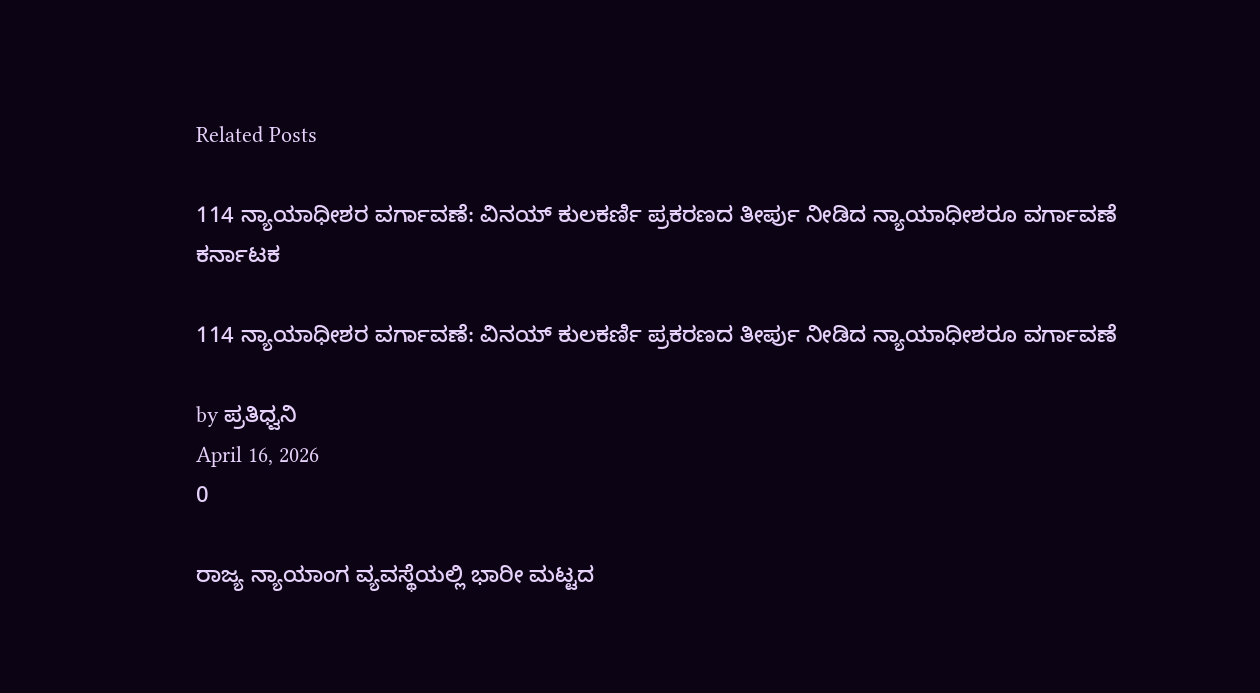Related Posts

114 ನ್ಯಾಯಾಧೀಶರ ವರ್ಗಾವಣೆ: ವಿನಯ್ ಕುಲಕರ್ಣಿ ಪ್ರಕರಣದ ತೀರ್ಪು ನೀಡಿದ ನ್ಯಾಯಾಧೀಶರೂ ವರ್ಗಾವಣೆ
ಕರ್ನಾಟಕ

114 ನ್ಯಾಯಾಧೀಶರ ವರ್ಗಾವಣೆ: ವಿನಯ್ ಕುಲಕರ್ಣಿ ಪ್ರಕರಣದ ತೀರ್ಪು ನೀಡಿದ ನ್ಯಾಯಾಧೀಶರೂ ವರ್ಗಾವಣೆ

by ಪ್ರತಿಧ್ವನಿ
April 16, 2026
0

ರಾಜ್ಯ ನ್ಯಾಯಾಂಗ ವ್ಯವಸ್ಥೆಯಲ್ಲಿ ಭಾರೀ ಮಟ್ಟದ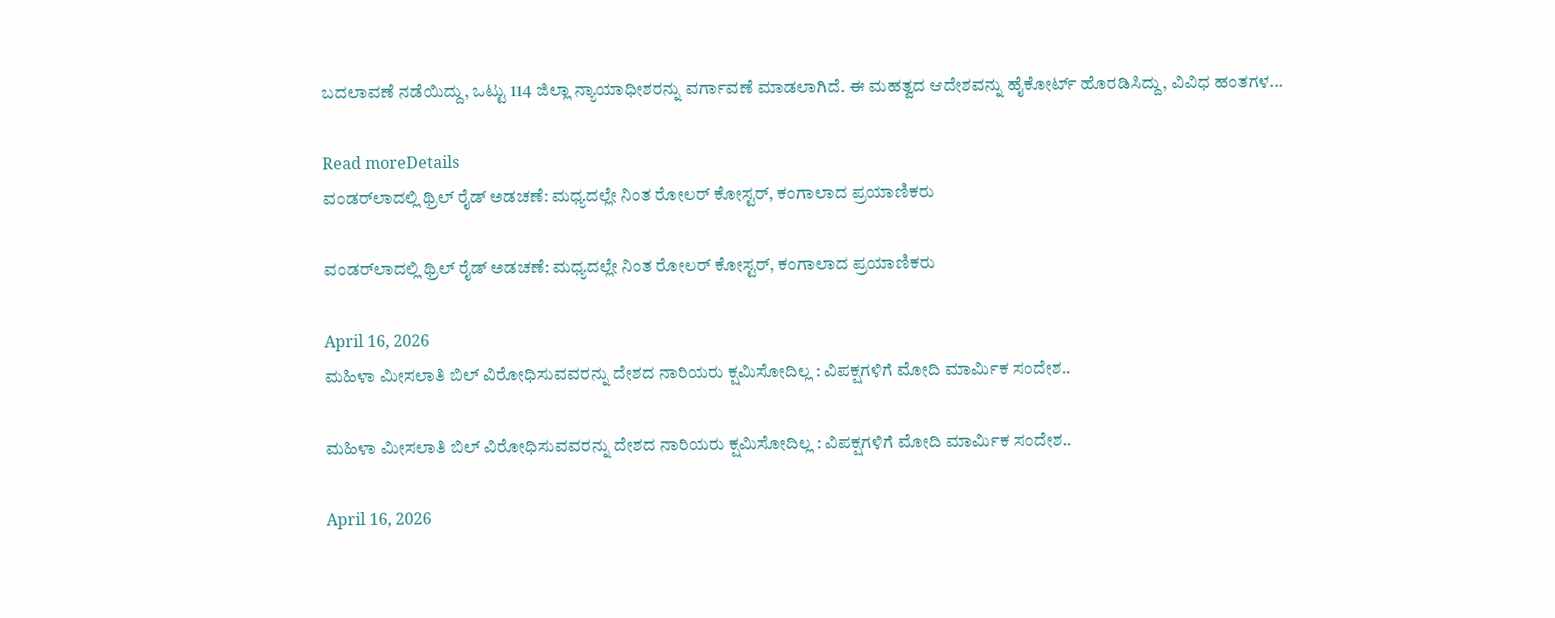ಬದಲಾವಣೆ ನಡೆಯಿದ್ದು, ಒಟ್ಟು 114 ಜಿಲ್ಲಾ ನ್ಯಾಯಾಧೀಶರನ್ನು ವರ್ಗಾವಣೆ ಮಾಡಲಾಗಿದೆ. ಈ ಮಹತ್ವದ ಆದೇಶವನ್ನು ಹೈಕೋರ್ಟ್ ಹೊರಡಿಸಿದ್ದು, ವಿವಿಧ ಹಂತಗಳ...

Read moreDetails
ವಂಡರ್‌ಲಾದಲ್ಲಿ ಥ್ರಿಲ್ ರೈಡ್ ಅಡಚಣೆ: ಮಧ್ಯದಲ್ಲೇ ನಿಂತ ರೋಲರ್ ಕೋಸ್ಟರ್, ಕಂಗಾಲಾದ ಪ್ರಯಾಣಿಕರು

ವಂಡರ್‌ಲಾದಲ್ಲಿ ಥ್ರಿಲ್ ರೈಡ್ ಅಡಚಣೆ: ಮಧ್ಯದಲ್ಲೇ ನಿಂತ ರೋಲರ್ ಕೋಸ್ಟರ್, ಕಂಗಾಲಾದ ಪ್ರಯಾಣಿಕರು

April 16, 2026
ಮಹಿಳಾ ಮೀಸಲಾತಿ ಬಿಲ್‌ ವಿರೋಧಿಸುವವರನ್ನು ದೇಶದ ನಾರಿಯರು ಕ್ಷಮಿಸೋದಿಲ್ಲ : ವಿಪಕ್ಷಗಳಿಗೆ ಮೋದಿ ಮಾರ್ಮಿಕ ಸಂದೇಶ..

ಮಹಿಳಾ ಮೀಸಲಾತಿ ಬಿಲ್‌ ವಿರೋಧಿಸುವವರನ್ನು ದೇಶದ ನಾರಿಯರು ಕ್ಷಮಿಸೋದಿಲ್ಲ : ವಿಪಕ್ಷಗಳಿಗೆ ಮೋದಿ ಮಾರ್ಮಿಕ ಸಂದೇಶ..

April 16, 2026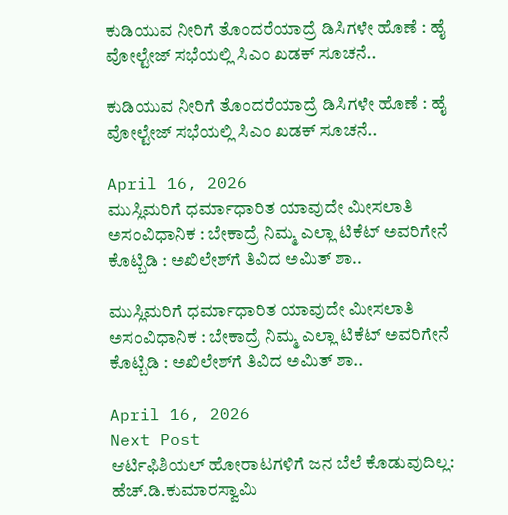ಕುಡಿಯುವ ನೀರಿಗೆ ತೊಂದರೆಯಾದ್ರೆ ಡಿಸಿಗಳೇ ಹೊಣೆ : ಹೈ ವೋಲ್ಟೇಜ್‌ ಸಭೆಯಲ್ಲಿ ಸಿಎಂ ಖಡಕ್‌ ಸೂಚನೆ..

ಕುಡಿಯುವ ನೀರಿಗೆ ತೊಂದರೆಯಾದ್ರೆ ಡಿಸಿಗಳೇ ಹೊಣೆ : ಹೈ ವೋಲ್ಟೇಜ್‌ ಸಭೆಯಲ್ಲಿ ಸಿಎಂ ಖಡಕ್‌ ಸೂಚನೆ..

April 16, 2026
ಮುಸ್ಲಿಮರಿಗೆ ಧರ್ಮಾಧಾರಿತ ಯಾವುದೇ ಮೀಸಲಾತಿ ಅಸಂವಿಧಾನಿಕ : ಬೇಕಾದ್ರೆ ನಿಮ್ಮ ಎಲ್ಲಾ ಟಿಕೆಟ್‌ ಅವರಿಗೇನೆ ಕೊಟ್ಬಿಡಿ : ಅಖಿಲೇಶ್‌ಗೆ ತಿವಿದ ಅಮಿತ್ ಶಾ..

ಮುಸ್ಲಿಮರಿಗೆ ಧರ್ಮಾಧಾರಿತ ಯಾವುದೇ ಮೀಸಲಾತಿ ಅಸಂವಿಧಾನಿಕ : ಬೇಕಾದ್ರೆ ನಿಮ್ಮ ಎಲ್ಲಾ ಟಿಕೆಟ್‌ ಅವರಿಗೇನೆ ಕೊಟ್ಬಿಡಿ : ಅಖಿಲೇಶ್‌ಗೆ ತಿವಿದ ಅಮಿತ್ ಶಾ..

April 16, 2026
Next Post
ಆರ್ಟಿಫಿಶಿಯಲ್‌ ಹೋರಾಟಗಳಿಗೆ ಜನ ಬೆಲೆ ಕೊಡುವುದಿಲ್ಲ: ಹೆಚ್‌.ಡಿ.ಕುಮಾರಸ್ವಾಮಿ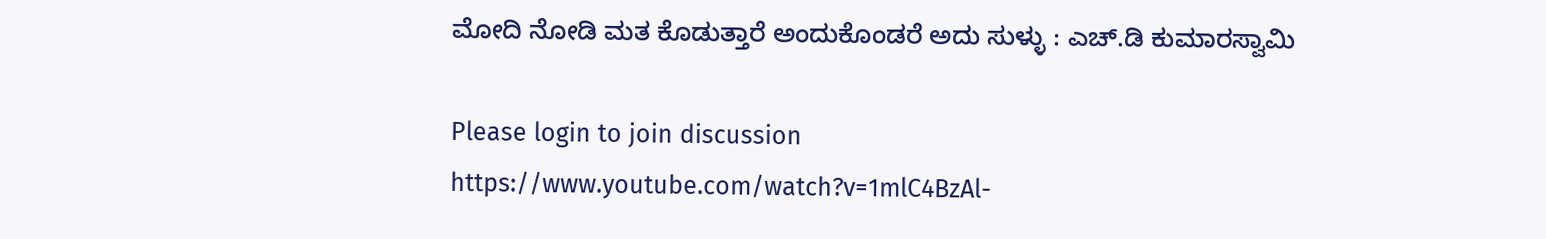ಮೋದಿ ನೋಡಿ ಮತ ಕೊಡುತ್ತಾರೆ ಅಂದುಕೊಂಡರೆ ಅದು ಸುಳ್ಳು : ಎಚ್‌.ಡಿ ಕುಮಾರಸ್ವಾಮಿ

Please login to join discussion
https://www.youtube.com/watch?v=1mlC4BzAl-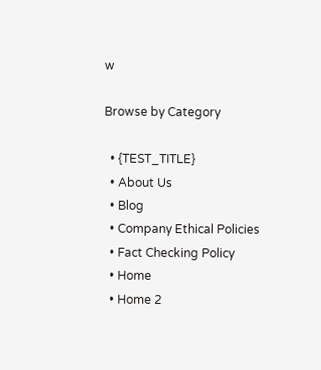w

Browse by Category

  • {TEST_TITLE}
  • About Us
  • Blog
  • Company Ethical Policies
  • Fact Checking Policy
  • Home
  • Home 2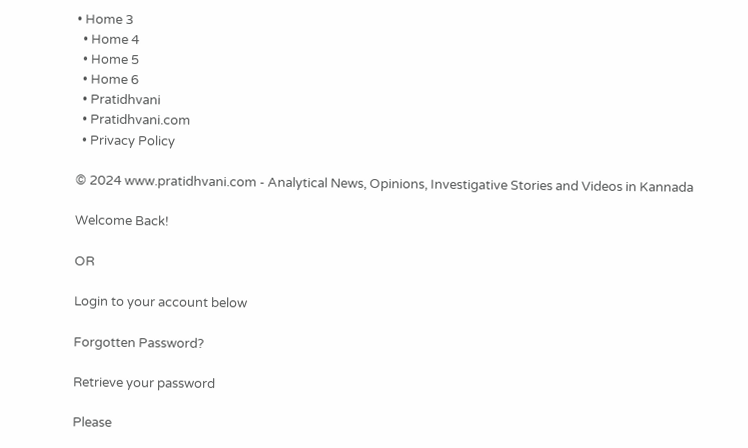• Home 3
  • Home 4
  • Home 5
  • Home 6
  • Pratidhvani
  • Pratidhvani.com
  • Privacy Policy

© 2024 www.pratidhvani.com - Analytical News, Opinions, Investigative Stories and Videos in Kannada

Welcome Back!

OR

Login to your account below

Forgotten Password?

Retrieve your password

Please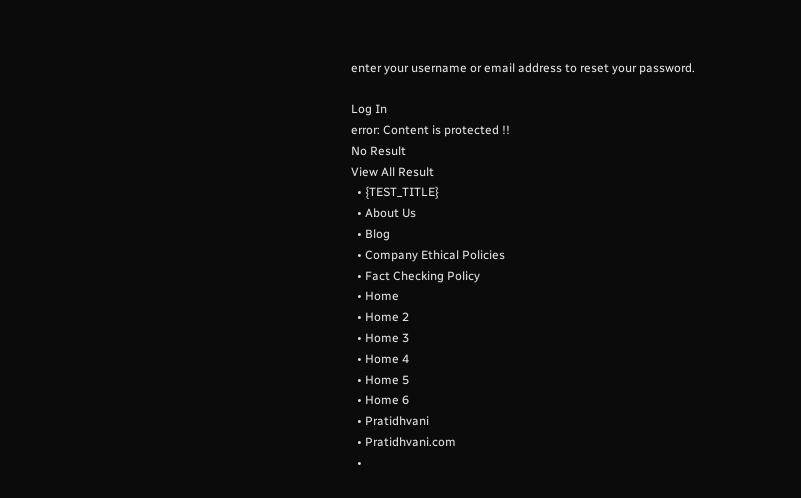enter your username or email address to reset your password.

Log In
error: Content is protected !!
No Result
View All Result
  • {TEST_TITLE}
  • About Us
  • Blog
  • Company Ethical Policies
  • Fact Checking Policy
  • Home
  • Home 2
  • Home 3
  • Home 4
  • Home 5
  • Home 6
  • Pratidhvani
  • Pratidhvani.com
  •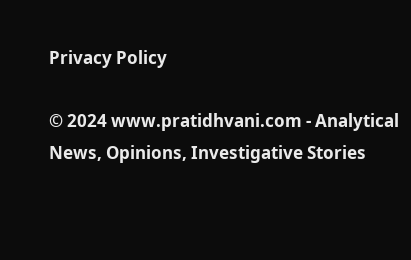Privacy Policy

© 2024 www.pratidhvani.com - Analytical News, Opinions, Investigative Stories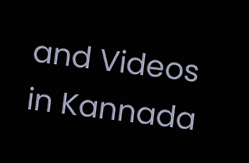and Videos in Kannada